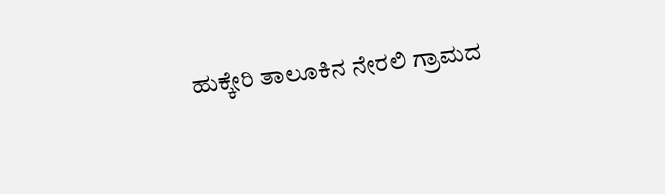ಹುಕ್ಕೇರಿ ತಾಲೂಕಿನ ನೇರಲಿ ಗ್ರಾಮದ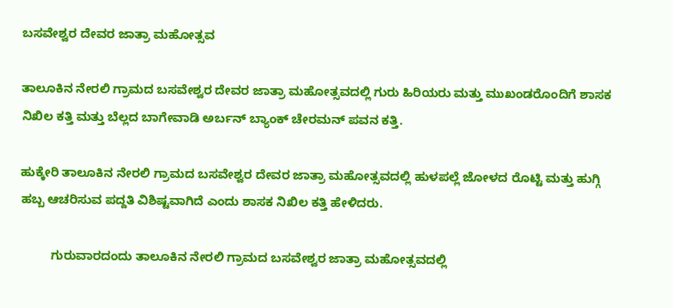ಬಸವೇಶ್ವರ ದೇವರ ಜಾತ್ರಾ ಮಹೋತ್ಸವ

ತಾಲೂಕಿನ ನೇರಲಿ ಗ್ರಾಮದ ಬಸವೇಶ್ವರ ದೇವರ ಜಾತ್ರಾ ಮಹೋತ್ಸವದಲ್ಲಿ ಗುರು ಹಿರಿಯರು ಮತ್ತು ಮುಖಂಡರೊಂದಿಗೆ ಶಾಸಕ ನಿಖಿಲ ಕತ್ತಿ ಮತ್ತು ಬೆಲ್ಲದ ಬಾಗೇವಾಡಿ ಅರ್ಬನ್ ಬ್ಯಾಂಕ್ ಚೇರಮನ್ ಪವನ ಕತ್ತಿ.

ಹುಕ್ಕೇರಿ ತಾಲೂಕಿನ ನೇರಲಿ ಗ್ರಾಮದ ಬಸವೇಶ್ವರ ದೇವರ ಜಾತ್ರಾ ಮಹೋತ್ಸವದಲ್ಲಿ ಹುಳಪಲ್ಲೆ ಜೋಳದ ರೊಟ್ಟಿ ಮತ್ತು ಹುಗ್ಗಿ ಹಬ್ಬ ಆಚರಿಸುವ ಪದ್ದತಿ ವಿಶಿಷ್ಟವಾಗಿದೆ ಎಂದು ಶಾಸಕ ನಿಖಿಲ ಕತ್ತಿ ಹೇಳಿದರು.

         ಗುರುವಾರದಂದು ತಾಲೂಕಿನ ನೇರಲಿ ಗ್ರಾಮದ ಬಸವೇಶ್ವರ ಜಾತ್ರಾ ಮಹೋತ್ಸವದಲ್ಲಿ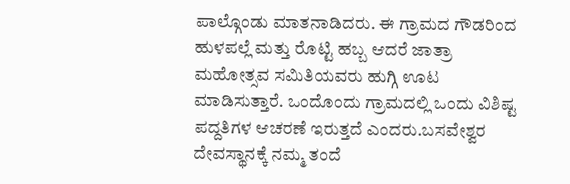ಪಾಲ್ಗೊಂಡು ಮಾತನಾಡಿದರು. ಈ ಗ್ರಾಮದ ಗೌಡರಿಂದ ಹುಳಪಲ್ಲೆ ಮತ್ತು ರೊಟ್ಟಿ ಹಬ್ಬ ಆದರೆ ಜಾತ್ರಾ ಮಹೋತ್ಸವ ಸಮಿತಿಯವರು ಹುಗ್ಗಿ ಊಟ ಮಾಡಿಸುತ್ತಾರೆ. ಒಂದೊಂದು ಗ್ರಾಮದಲ್ಲಿ ಒಂದು ವಿಶಿಷ್ಟ ಪದ್ದತಿಗಳ ಆಚರಣೆ ಇರುತ್ತದೆ ಎಂದರು.ಬಸವೇಶ್ವರ ದೇವಸ್ಥಾನಕ್ಕೆ ನಮ್ಮ ತಂದೆ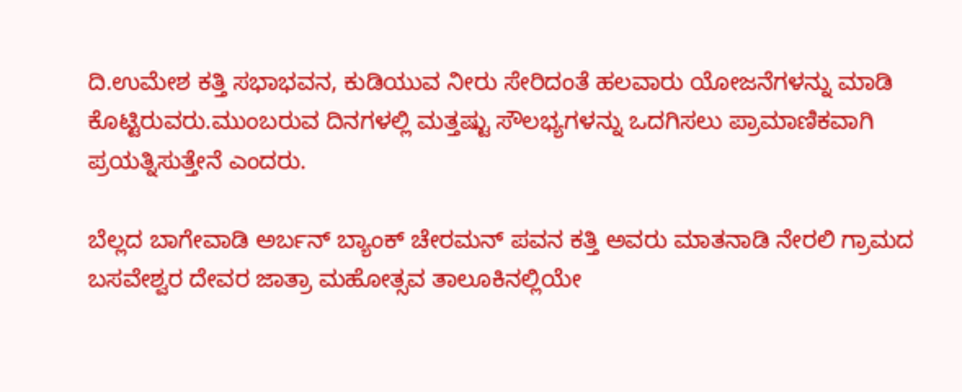ದಿ.ಉಮೇಶ ಕತ್ತಿ ಸಭಾಭವನ, ಕುಡಿಯುವ ನೀರು ಸೇರಿದಂತೆ ಹಲವಾರು ಯೋಜನೆಗಳನ್ನು ಮಾಡಿ ಕೊಟ್ಟಿರುವರು.ಮುಂಬರುವ ದಿನಗಳಲ್ಲಿ ಮತ್ತಷ್ಟು ಸೌಲಭ್ಯಗಳನ್ನು ಒದಗಿಸಲು ಪ್ರಾಮಾಣಿಕವಾಗಿ ಪ್ರಯತ್ನಿಸುತ್ತೇನೆ ಎಂದರು.

ಬೆಲ್ಲದ ಬಾಗೇವಾಡಿ ಅರ್ಬನ್ ಬ್ಯಾಂಕ್ ಚೇರಮನ್ ಪವನ ಕತ್ತಿ ಅವರು ಮಾತನಾಡಿ ನೇರಲಿ ಗ್ರಾಮದ ಬಸವೇಶ್ವರ ದೇವರ ಜಾತ್ರಾ ಮಹೋತ್ಸವ ತಾಲೂಕಿನಲ್ಲಿಯೇ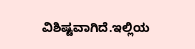ವಿಶಿಷ್ಟವಾಗಿದೆ.ಇಲ್ಲಿಯ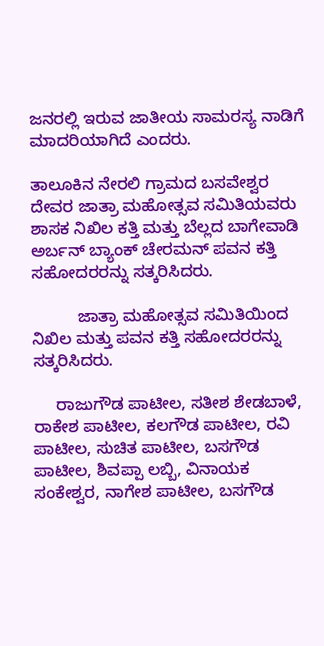ಜನರಲ್ಲಿ ಇರುವ ಜಾತೀಯ ಸಾಮರಸ್ಯ ನಾಡಿಗೆ ಮಾದರಿಯಾಗಿದೆ ಎಂದರು.

ತಾಲೂಕಿನ ನೇರಲಿ ಗ್ರಾಮದ ಬಸವೇಶ್ವರ ದೇವರ ಜಾತ್ರಾ ಮಹೋತ್ಸವ ಸಮಿತಿಯವರು ಶಾಸಕ ನಿಖಿಲ ಕತ್ತಿ ಮತ್ತು ಬೆಲ್ಲದ ಬಾಗೇವಾಡಿ ಅರ್ಬನ್ ಬ್ಯಾಂಕ್ ಚೇರಮನ್ ಪವನ ಕತ್ತಿ ಸಹೋದರರನ್ನು ಸತ್ಕರಿಸಿದರು.

          ಜಾತ್ರಾ ಮಹೋತ್ಸವ ಸಮಿತಿಯಿಂದ ನಿಖಿಲ ಮತ್ತು ಪವನ ಕತ್ತಿ ಸಹೋದರರನ್ನು ಸತ್ಕರಿಸಿದರು.

     ರಾಜುಗೌಡ ಪಾಟೀಲ, ಸತೀಶ ಶೇಡಬಾಳೆ, ರಾಕೇಶ ಪಾಟೀಲ, ಕಲಗೌಡ ಪಾಟೀಲ, ರವಿ ಪಾಟೀಲ, ಸುಚಿತ ಪಾಟೀಲ, ಬಸಗೌಡ ಪಾಟೀಲ, ಶಿವಪ್ಪಾ ಲಬ್ಬಿ, ವಿನಾಯಕ ಸಂಕೇಶ್ವರ, ನಾಗೇಶ ಪಾಟೀಲ, ಬಸಗೌಡ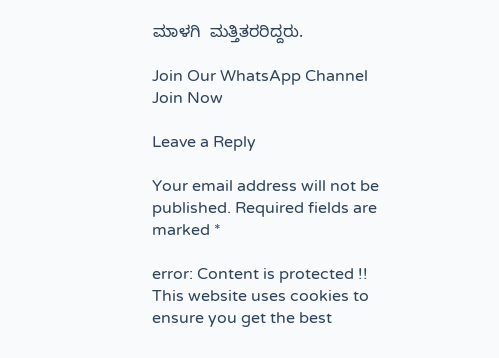ಮಾಳಗಿ  ಮತ್ತಿತರರಿದ್ದರು.

Join Our WhatsApp Channel
Join Now

Leave a Reply

Your email address will not be published. Required fields are marked *

error: Content is protected !!
This website uses cookies to ensure you get the best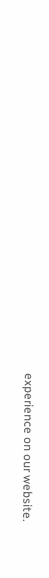experience on our website.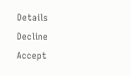Details
Decline
Accept